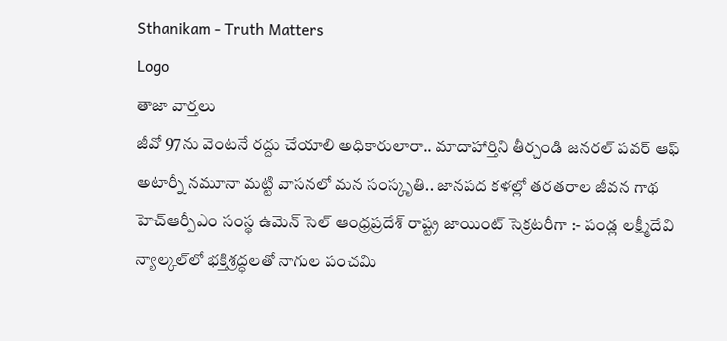Sthanikam - Truth Matters
Logo
తాజా వార్తలు
జీవో 97ను వెంటనే రద్దు చేయాలి అధికారులారా.. మాదాహార్తిని తీర్చండి జనరల్ పవర్ ఆఫ్ అటార్నీ నమూనా మట్టి వాసనలో మన సంస్కృతి.. జానపద కళల్లో తరతరాల జీవన గాథ హెచ్ఆర్పీఎం సంస్థ ఉమెన్ సెల్ ఆంధ్రప్రదేశ్ రాష్ట్ర జాయింట్ సెక్రటరీగా :- పండ్ల లక్ష్మీదేవి న్యాల్కల్‌లో భక్తిశ్రద్ధలతో నాగుల పంచమి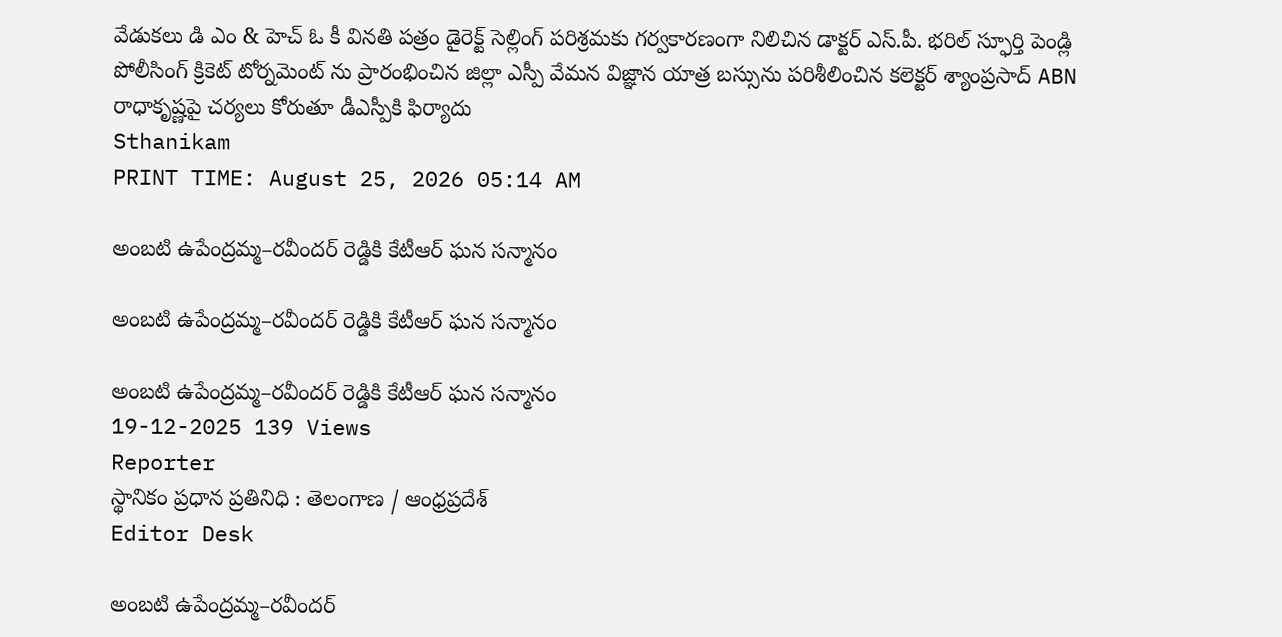వేడుకలు డి ఎం & హెచ్ ఓ కీ వినతి పత్రం డైరెక్ట్ సెల్లింగ్ పరిశ్రమకు గర్వకారణంగా నిలిచిన డాక్టర్ ఎస్.పీ. భరిల్ స్ఫూర్తి పెండ్లి పోలీసింగ్ క్రికెట్ టోర్నమెంట్ ను ప్రారంభించిన జిల్లా ఎస్పీ వేమన విజ్ఞాన యాత్ర బస్సును పరిశీలించిన కలెక్టర్ శ్యాంప్రసాద్ ABN రాధాకృష్ణపై చర్యలు కోరుతూ డీఎస్పీకి ఫిర్యాదు
Sthanikam
PRINT TIME: August 25, 2026 05:14 AM

అంబటి ఉపేంద్రమ్మ–రవీందర్ రెడ్డికి కేటీఆర్ ఘన సన్మానం

అంబటి ఉపేంద్రమ్మ–రవీందర్ రెడ్డికి కేటీఆర్ ఘన సన్మానం

అంబటి ఉపేంద్రమ్మ–రవీందర్ రెడ్డికి కేటీఆర్ ఘన సన్మానం
19-12-2025 139 Views
Reporter
స్థానికం ప్రధాన ప్రతినిధి : తెలంగాణ / ఆంధ్రప్రదేశ్
Editor Desk

అంబటి ఉపేంద్రమ్మ–రవీందర్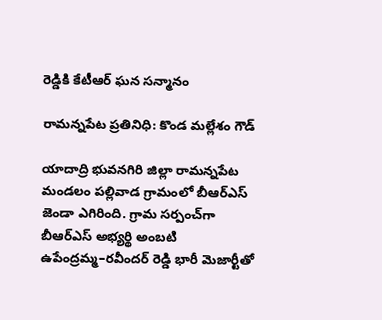రెడ్డికి కేటీఆర్ ఘన సన్మానం

రామన్నపేట ప్రతినిధి: కొండ మల్లేశం గౌడ్

యాదాద్రి భువనగిరి జిల్లా రామన్నపేట మండలం పల్లివాడ గ్రామంలో బీఆర్‌ఎస్ జెండా ఎగిరింది. గ్రామ సర్పంచ్‌గా బీఆర్‌ఎస్ అభ్యర్థి అంబటి ఉపేంద్రమ్మ–రవీందర్ రెడ్డి భారీ మెజార్టీతో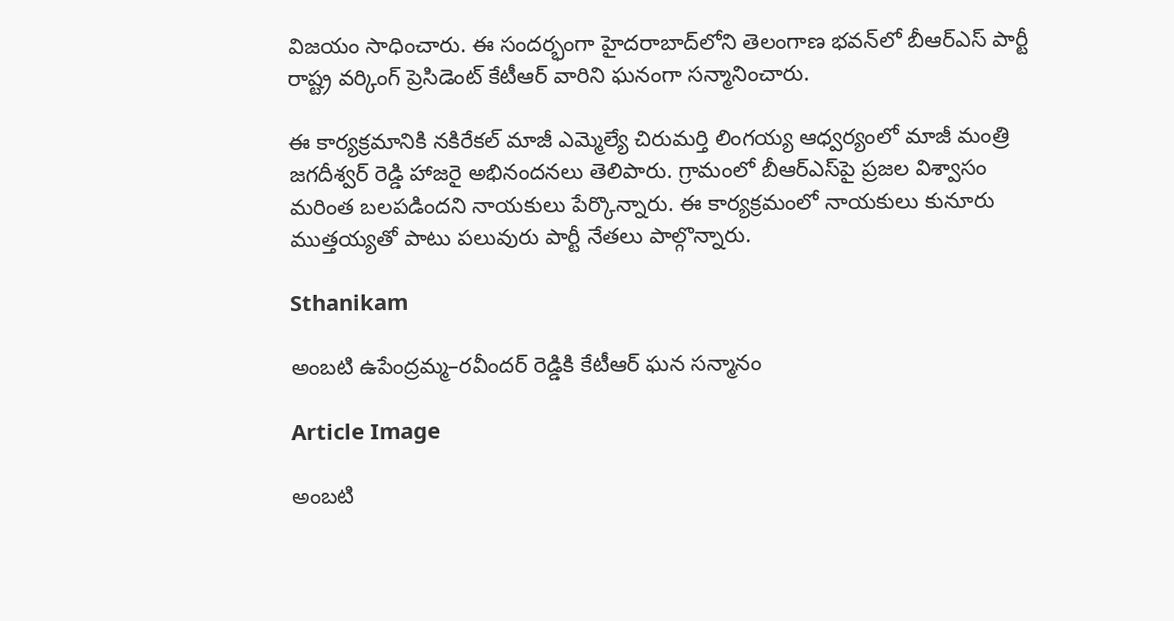విజయం సాధించారు. ఈ సందర్భంగా హైదరాబాద్‌లోని తెలంగాణ భవన్‌లో బీఆర్‌ఎస్ పార్టీ రాష్ట్ర వర్కింగ్ ప్రెసిడెంట్ కేటీఆర్ వారిని ఘనంగా సన్మానించారు.

ఈ కార్యక్రమానికి నకిరేకల్ మాజీ ఎమ్మెల్యే చిరుమర్తి లింగయ్య ఆధ్వర్యంలో మాజీ మంత్రి జగదీశ్వర్ రెడ్డి హాజరై అభినందనలు తెలిపారు. గ్రామంలో బీఆర్‌ఎస్‌పై ప్రజల విశ్వాసం మరింత బలపడిందని నాయకులు పేర్కొన్నారు. ఈ కార్యక్రమంలో నాయకులు కునూరు ముత్తయ్యతో పాటు పలువురు పార్టీ నేతలు పాల్గొన్నారు.

Sthanikam

అంబటి ఉపేంద్రమ్మ–రవీందర్ రెడ్డికి కేటీఆర్ ఘన సన్మానం

Article Image

అంబటి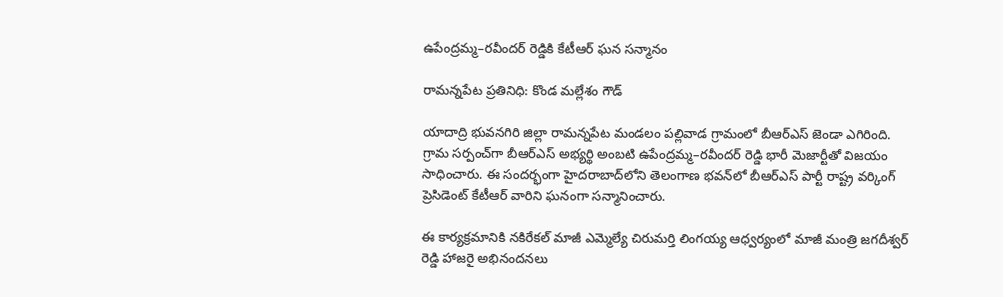ఉపేంద్రమ్మ–రవీందర్ రెడ్డికి కేటీఆర్ ఘన సన్మానం

రామన్నపేట ప్రతినిధి: కొండ మల్లేశం గౌడ్

యాదాద్రి భువనగిరి జిల్లా రామన్నపేట మండలం పల్లివాడ గ్రామంలో బీఆర్‌ఎస్ జెండా ఎగిరింది. గ్రామ సర్పంచ్‌గా బీఆర్‌ఎస్ అభ్యర్థి అంబటి ఉపేంద్రమ్మ–రవీందర్ రెడ్డి భారీ మెజార్టీతో విజయం సాధించారు. ఈ సందర్భంగా హైదరాబాద్‌లోని తెలంగాణ భవన్‌లో బీఆర్‌ఎస్ పార్టీ రాష్ట్ర వర్కింగ్ ప్రెసిడెంట్ కేటీఆర్ వారిని ఘనంగా సన్మానించారు.

ఈ కార్యక్రమానికి నకిరేకల్ మాజీ ఎమ్మెల్యే చిరుమర్తి లింగయ్య ఆధ్వర్యంలో మాజీ మంత్రి జగదీశ్వర్ రెడ్డి హాజరై అభినందనలు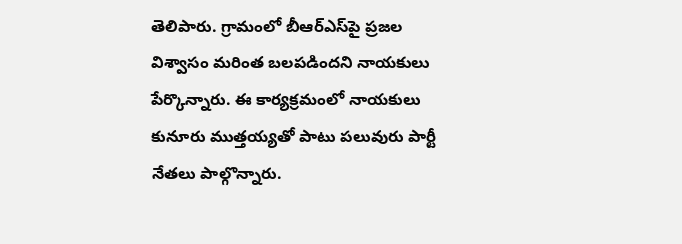తెలిపారు. గ్రామంలో బీఆర్‌ఎస్‌పై ప్రజల విశ్వాసం మరింత బలపడిందని నాయకులు పేర్కొన్నారు. ఈ కార్యక్రమంలో నాయకులు కునూరు ముత్తయ్యతో పాటు పలువురు పార్టీ నేతలు పాల్గొన్నారు.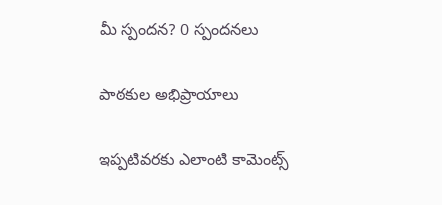మీ స్పందన? 0 స్పందనలు

పాఠకుల అభిప్రాయాలు

ఇప్పటివరకు ఎలాంటి కామెంట్స్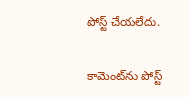పోస్ట్ చేయలేదు.


కామెంట్‌ను పోస్ట్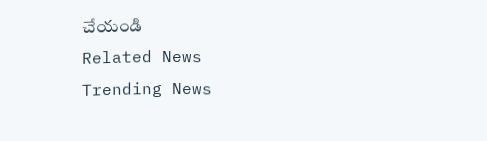చేయండి
Related News
Trending News